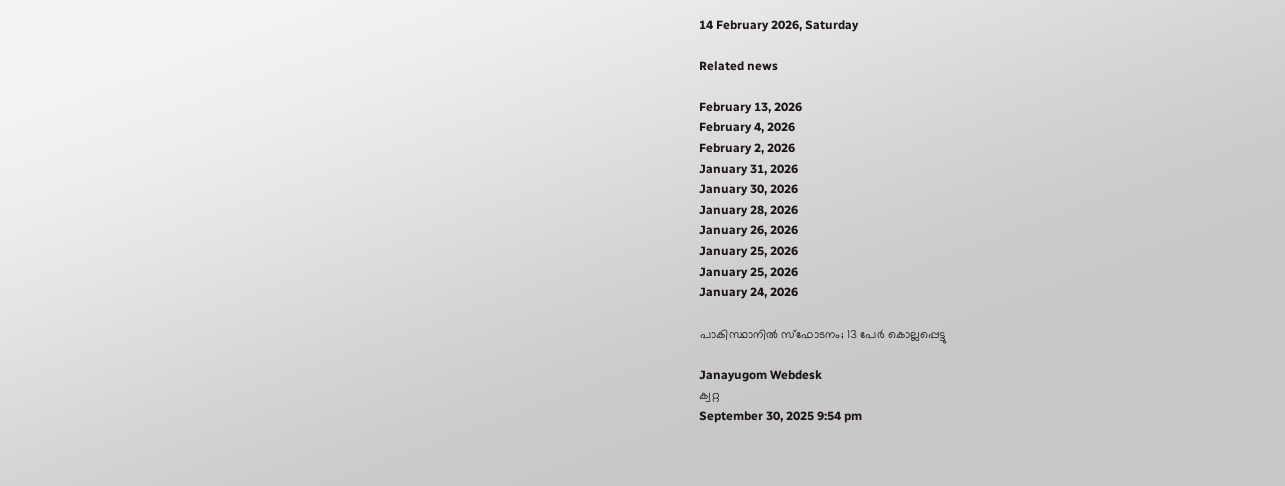14 February 2026, Saturday

Related news

February 13, 2026
February 4, 2026
February 2, 2026
January 31, 2026
January 30, 2026
January 28, 2026
January 26, 2026
January 25, 2026
January 25, 2026
January 24, 2026

പാകിസ്ഥാനില്‍ സ്ഫോടനം; 13 പേര്‍ കൊല്ലപ്പെട്ടു

Janayugom Webdesk
ക്വറ്റ
September 30, 2025 9:54 pm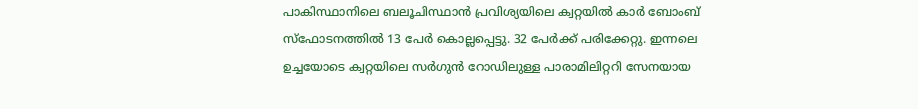പാകിസ്ഥാനിലെ ബലൂചിസ്ഥാൻ പ്രവിശ്യയിലെ ക്വറ്റയിൽ കാർ ബോംബ് സ്ഫോടനത്തിൽ 13 പേർ കൊല്ലപ്പെട്ടു. 32 പേർക്ക് പരിക്കേറ്റു. ഇന്നലെ ഉച്ചയോടെ ക്വറ്റയിലെ സര്‍ഗുന്‍ റോഡിലുള്ള പാരാമിലിറ്ററി സേനയായ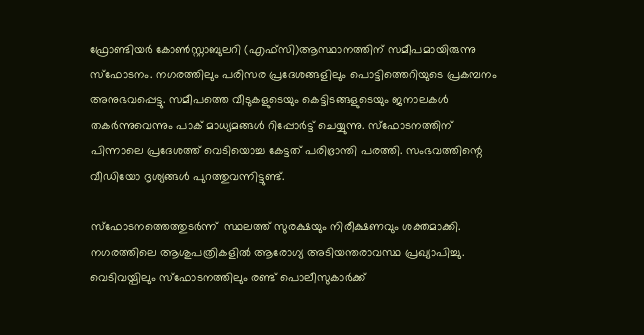ഫ്രോണ്ടിയർ കോൺസ്റ്റാബുലറി (എഫ്‌സി)ആസ്ഥാനത്തിന് സമീപമായിരുന്നു സ്ഫോടനം. നഗരത്തിലും പരിസര പ്രദേശങ്ങളിലും പൊട്ടിത്തെറിയുടെ പ്രകമ്പനം അനുഭവപ്പെട്ടു. സമീപത്തെ വീടുകളുടെയും കെട്ടിടങ്ങളുടെയും ജനാലകൾ തകർന്നുവെന്നും പാക് മാധ്യമങ്ങൾ റിപ്പോർട്ട് ചെയ്യുന്നു. സ്ഫോടനത്തിന് പിന്നാലെ പ്രദേശത്ത് വെടിയൊച്ച കേട്ടത് പരിഭ്രാന്തി പരത്തി. സംഭവത്തിന്റെ വീഡിയോ ദൃശ്യങ്ങള്‍ പുറത്തുവന്നിട്ടുണ്ട്.

സ്ഫോടനത്തെത്തുടര്‍ന്ന്  സ്ഥലത്ത് സുരക്ഷയും നിരീക്ഷണവും ശക്തമാക്കി. നഗരത്തിലെ ആശുപത്രികളിൽ ആരോഗ്യ അടിയന്തരാവസ്ഥ പ്രഖ്യാപിച്ചു. വെടിവയ്പിലും സ്ഫോടനത്തിലും രണ്ട് പൊലീസുകാര്‍ക്ക്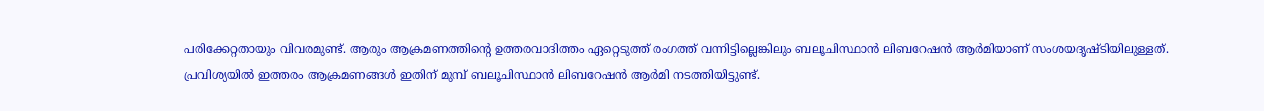പരിക്കേറ്റതായും വിവരമുണ്ട്. ആരും ആക്രമണത്തിന്‍റെ ഉത്തരവാദിത്തം ഏറ്റെടുത്ത് രംഗത്ത് വന്നിട്ടില്ലെങ്കിലും ബലൂചിസ്ഥാൻ ലിബറേഷൻ ആര്‍മിയാണ് സംശയദൃഷ്ടിയിലുള്ളത്. പ്രവിശ്യയിൽ ഇത്തരം ആക്രമണങ്ങൾ ഇതിന് മുമ്പ് ബലൂചിസ്ഥാൻ ലിബറേഷൻ ആർമി നടത്തിയിട്ടുണ്ട്.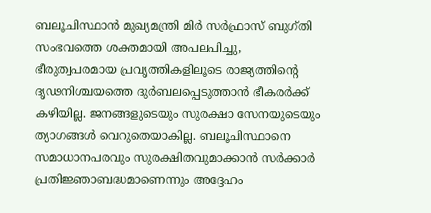ബലൂചിസ്ഥാൻ മുഖ്യമന്ത്രി മിർ സർഫ്രാസ് ബുഗ്തി സംഭവത്തെ ശക്തമായി അപലപിച്ചു, ഭീരുത്വപരമായ പ്രവൃത്തികളിലൂടെ രാജ്യത്തിന്റെ ദൃഢനിശ്ചയത്തെ ദുർബലപ്പെടുത്താൻ ഭീകരർക്ക് കഴിയില്ല. ജനങ്ങളുടെയും സുരക്ഷാ സേനയുടെയും ത്യാഗങ്ങൾ വെറുതെയാകില്ല. ബലൂചിസ്ഥാനെ സമാധാനപരവും സുരക്ഷിതവുമാക്കാൻ സര്‍ക്കാര്‍ പ്രതിജ്ഞാബദ്ധമാണെന്നും അദ്ദേഹം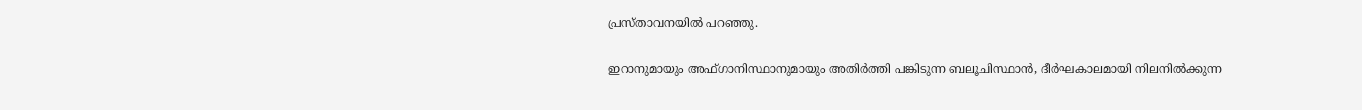പ്രസ്താവനയില്‍ പറഞ്ഞു.

ഇറാനുമായും അഫ്ഗാനിസ്ഥാനുമായും അതിർത്തി പങ്കിടുന്ന ബലൂചിസ്ഥാൻ, ദീർഘകാലമായി നിലനിൽക്കുന്ന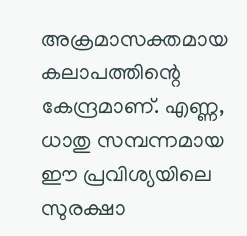അക്രമാസക്തമായ കലാപത്തിന്റെ കേന്ദ്രമാണ്. എണ്ണ, ധാതു സമ്പന്നമായ ഈ പ്രവിശ്യയിലെ സുരക്ഷാ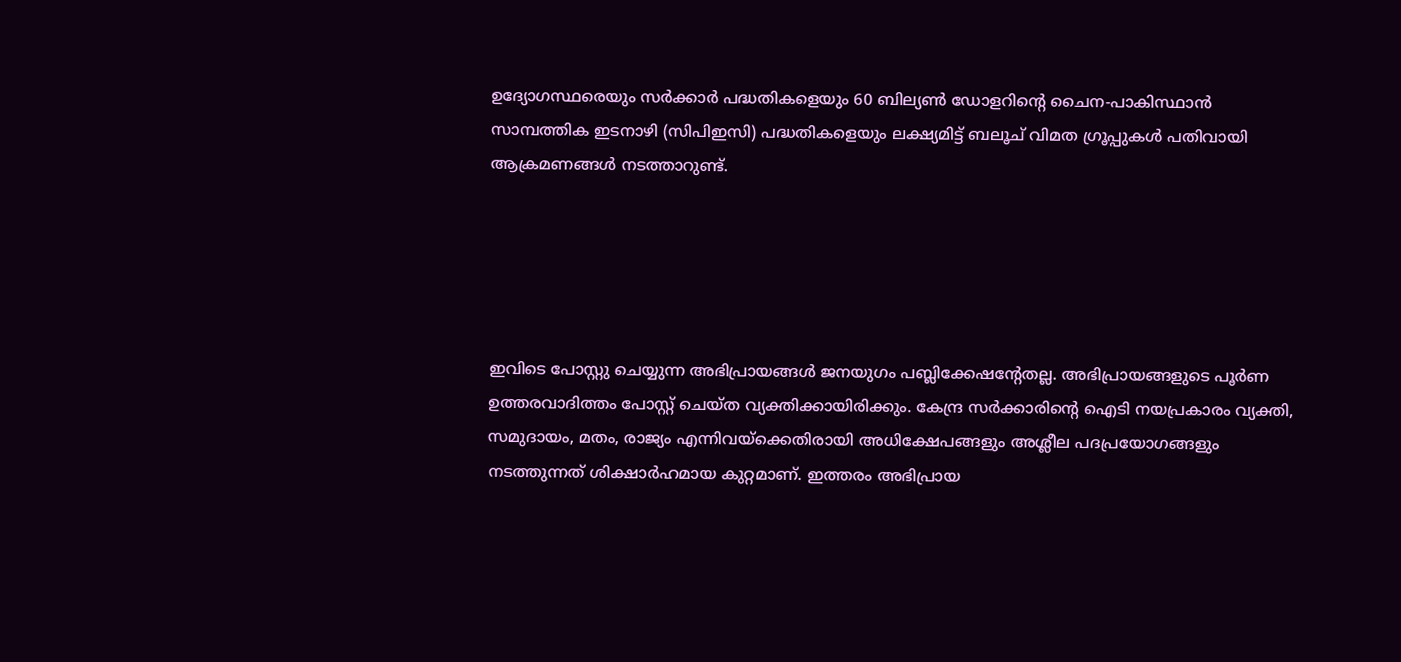ഉദ്യോഗസ്ഥരെയും സർക്കാർ പദ്ധതികളെയും 60 ബില്യൺ ഡോളറിന്റെ ചൈന‑പാകിസ്ഥാൻ സാമ്പത്തിക ഇടനാഴി (സിപിഇസി) പദ്ധതികളെയും ലക്ഷ്യമിട്ട് ബലൂച് വിമത ഗ്രൂപ്പുകൾ പതിവായി ആക്രമണങ്ങൾ നടത്താറുണ്ട്.





ഇവിടെ പോസ്റ്റു ചെയ്യുന്ന അഭിപ്രായങ്ങള്‍ ജനയുഗം പബ്ലിക്കേഷന്റേതല്ല. അഭിപ്രായങ്ങളുടെ പൂര്‍ണ ഉത്തരവാദിത്തം പോസ്റ്റ് ചെയ്ത വ്യക്തിക്കായിരിക്കും. കേന്ദ്ര സര്‍ക്കാരിന്റെ ഐടി നയപ്രകാരം വ്യക്തി, സമുദായം, മതം, രാജ്യം എന്നിവയ്‌ക്കെതിരായി അധിക്ഷേപങ്ങളും അശ്ലീല പദപ്രയോഗങ്ങളും നടത്തുന്നത് ശിക്ഷാര്‍ഹമായ കുറ്റമാണ്. ഇത്തരം അഭിപ്രായ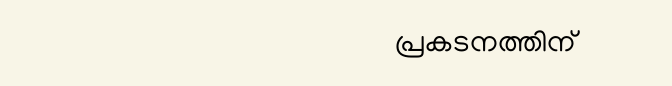പ്രകടനത്തിന്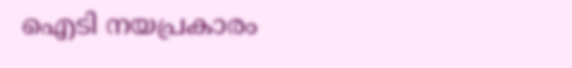ഐടി നയപ്രകാരം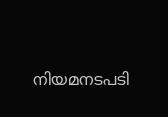നിയമനടപടി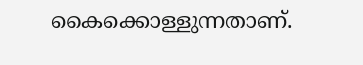കൈക്കൊള്ളുന്നതാണ്.